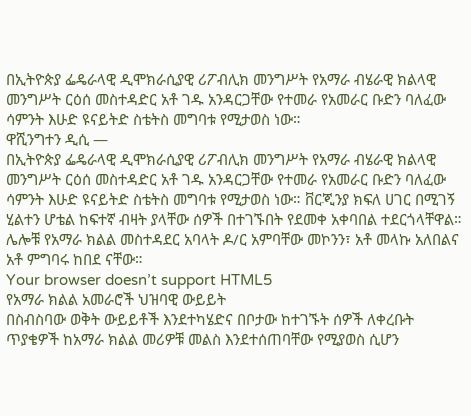በኢትዮጵያ ፌዴራላዊ ዲሞክራሲያዊ ሪፖብሊክ መንግሥት የአማራ ብሄራዊ ክልላዊ መንግሥት ርዕሰ መስተዳድር አቶ ገዱ አንዳርጋቸው የተመራ የአመራር ቡድን ባለፈው ሳምንት እሁድ ዩናይትድ ስቴትስ መግባቱ የሚታወስ ነው።
ዋሺንግተን ዲሲ —
በኢትዮጵያ ፌዴራላዊ ዲሞክራሲያዊ ሪፖብሊክ መንግሥት የአማራ ብሄራዊ ክልላዊ መንግሥት ርዕሰ መስተዳድር አቶ ገዱ አንዳርጋቸው የተመራ የአመራር ቡድን ባለፈው ሳምንት እሁድ ዩናይትድ ስቴትስ መግባቱ የሚታወስ ነው። ቨርጂንያ ክፍለ ሀገር በሚገኝ ሂልተን ሆቴል ከፍተኛ ብዛት ያላቸው ሰዎች በተገኙበት የደመቀ አቀባበል ተደርጎላቸዋል። ሌሎቹ የአማራ ክልል መስተዳደር አባላት ዶ/ር አምባቸው መኮንን፣ አቶ መላኩ አለበልና አቶ ምግባሩ ከበደ ናቸው።
Your browser doesn’t support HTML5
የአማራ ክልል አመራሮች ህዝባዊ ውይይት
በስብስባው ወቅት ውይይቶች እንደተካሄድና በቦታው ከተገኙት ሰዎች ለቀረቡት ጥያቄዎች ከአማራ ክልል መሪዎቹ መልስ እንደተሰጠባቸው የሚያወስ ሲሆን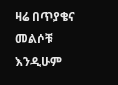ዛሬ በጥያቄና መልሶቹ እንዲሁም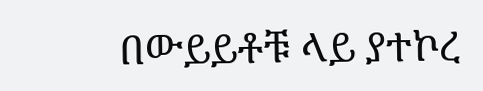በውይይቶቹ ላይ ያተኮረ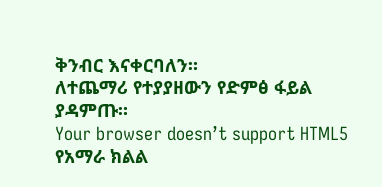ቅንብር እናቀርባለን።
ለተጨማሪ የተያያዘውን የድምፅ ፋይል ያዳምጡ።
Your browser doesn’t support HTML5
የአማራ ክልል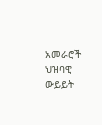አመራሮች ህዝባዊ ውይይት